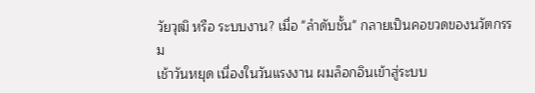วัยวุฒิ หรือ ระบบงาน? เมื่อ "ลำดับชั้น" กลายเป็นคอขวดของนวัตกรรม
เช้าวันหยุด เนื่องในวันแรงงาน ผมล็อกอินเข้าสู่ระบบ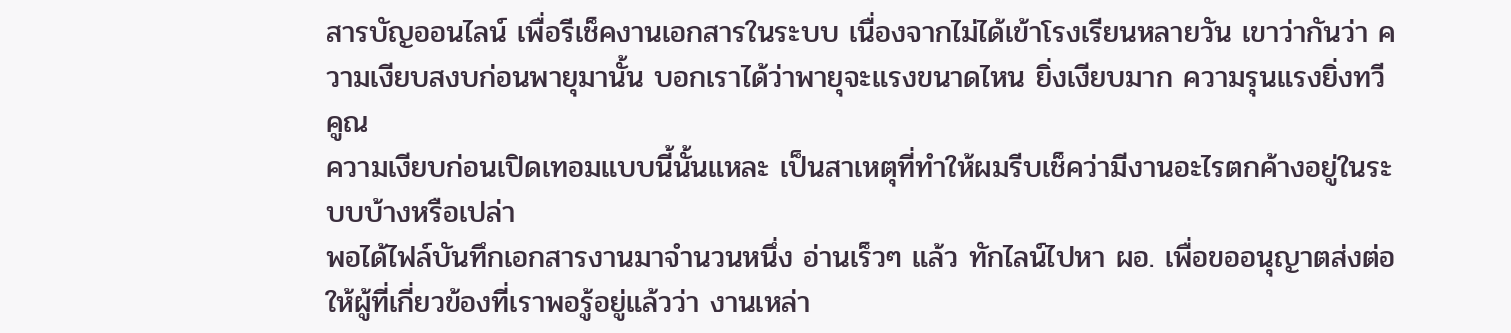สารบัญออนไลน์ เพื่อรีเช็คงานเอกสารในระบบ เนื่องจากไม่ได้เข้าโรงเรียนหลายวัน เขาว่ากันว่า ความเงียบสงบก่อนพายุมานั้น บอกเราได้ว่าพายุจะแรงขนาดไหน ยิ่งเงียบมาก ความรุนแรงยิ่งทวีคูณ
ความเงียบก่อนเปิดเทอมแบบนี้นั้นแหละ เป็นสาเหตุที่ทำให้ผมรีบเช็คว่ามีงานอะไรตกค้างอยู่ในระบบบ้างหรือเปล่า
พอได้ไฟล์บันทึกเอกสารงานมาจำนวนหนึ่ง อ่านเร็วๆ แล้ว ทักไลน์ไปหา ผอ. เพื่อขออนุญาตส่งต่อให้ผู้ที่เกี่ยวข้องที่เราพอรู้อยู่แล้วว่า งานเหล่า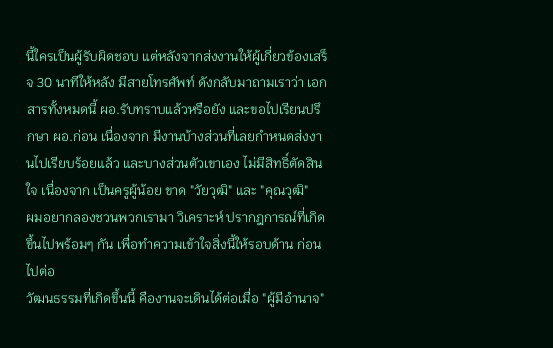นี้ใครเป็นผู้รับผิดชอบ แต่หลังจากส่งงานให้ผู้เกี่ยวข้องเสร็จ 30 นาทีให้หลัง มีสายโทรศัพท์ ดังกลับมาถามเราว่า เอกสารทั้งหมดนี้ ผอ.รับทราบแล้วหรือยัง และขอไปเรียนปรึกษา ผอ.ก่อน เนื่องจาก มีงานบ้างส่วนที่เลยกำหนดส่งงานไปเรียบร้อยแล้ว และบางส่วนตัวเขาเอง ไม่มีสิทธิ์ตัดสินใจ เนื่องจาก เป็นครูผู้น้อย ขาด "วัยวุฒิ" และ "คุณวุฒิ"
ผมอยากลองชวนพวกเรามา วิเคราะห์ ปรากฎการณ์ที่เกิดขึ้นไปพร้อมๆ กัน เพื่อทำความเข้าใจสิ่งนี้ให้รอบด้าน ก่อนไปต่อ
วัฒนธรรมที่เกิดขึ้นนี้ คืองานจะเดินได้ต่อเมื่อ "ผู้มีอำนาจ"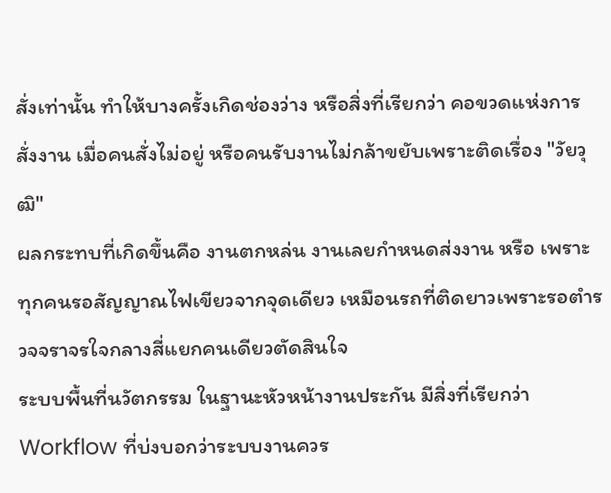สั่งเท่านั้น ทำให้บางครั้งเกิดช่องว่าง หรือสิ่งที่เรียกว่า คอขวดแห่งการสั่งงาน เมื่อคนสั่งไม่อยู่ หรือคนรับงานไม่กล้าขยับเพราะติดเรื่อง "วัยวุฒิ"
ผลกระทบที่เกิดขึ้นคือ งานตกหล่น งานเลยกำหนดส่งงาน หรือ เพราะทุกคนรอสัญญาณไฟเขียวจากจุดเดียว เหมือนรถที่ติดยาวเพราะรอตำรวจจราจรใจกลางสี่แยกคนเดียวตัดสินใจ
ระบบพื้นที่นวัตกรรม ในฐานะหัวหน้างานประกัน มีสิ่งที่เรียกว่า Workflow ที่บ่งบอกว่าระบบงานควร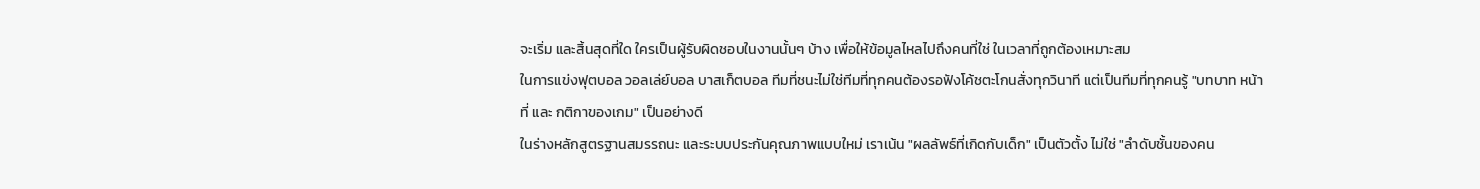จะเริ่ม และสิ้นสุดที่ใด ใครเป็นผู้รับผิดชอบในงานนั้นๆ บ้าง เพื่อให้ข้อมูลไหลไปถึงคนที่ใช่ ในเวลาที่ถูกต้องเหมาะสม
ในการแข่งฟุตบอล วอลเล่ย์บอล บาสเก็ตบอล ทีมที่ชนะไม่ใช่ทีมที่ทุกคนต้องรอฟังโค้ชตะโกนสั่งทุกวินาที แต่เป็นทีมที่ทุกคนรู้ "บทบาท หน้าที่ และ กติกาของเกม" เป็นอย่างดี
ในร่างหลักสูตรฐานสมรรถนะ และระบบประกันคุณภาพแบบใหม่ เราเน้น "ผลลัพธ์ที่เกิดกับเด็ก" เป็นตัวตั้ง ไม่ใช่ "ลำดับชั้นของคน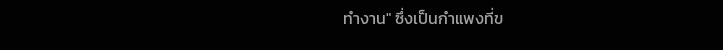ทำงาน" ซึ่งเป็นกำแพงที่ข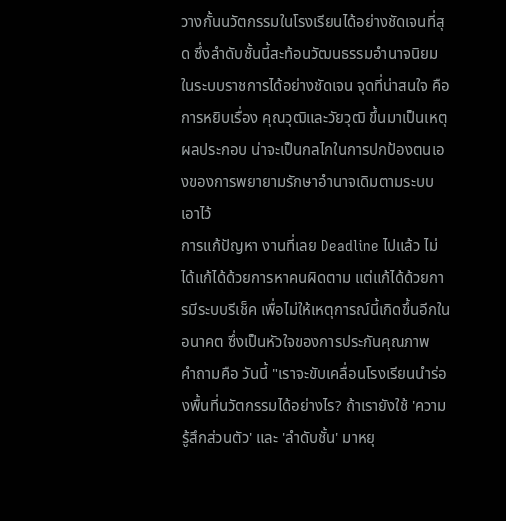วางกั้นนวัตกรรมในโรงเรียนได้อย่างชัดเจนที่สุด ซึ่งลำดับชั้นนี้สะท้อนวัฒนธรรมอำนาจนิยมในระบบราชการได้อย่างชัดเจน จุดที่น่าสนใจ คือ การหยิบเรื่อง คุณวุฒิและวัยวุฒิ ขึ้นมาเป็นเหตุผลประกอบ น่าจะเป็นกลไกในการปกป้องตนเองของการพยายามรักษาอำนาจเดิมตามระบบเอาไว้
การแก้ปัญหา งานที่เลย Deadline ไปแล้ว ไม่ได้แก้ได้ด้วยการหาคนผิดตาม แต่แก้ได้ด้วยการมีระบบรีเช็ค เพื่อไม่ให้เหตุการณ์นี้เกิดขึ้นอีกในอนาคต ซึ่งเป็นหัวใจของการประกันคุณภาพ
คำถามคือ วันนี้ "เราจะขับเคลื่อนโรงเรียนนำร่องพื้นที่นวัตกรรมได้อย่างไร? ถ้าเรายังใช้ 'ความรู้สึกส่วนตัว' และ 'ลำดับชั้น' มาหยุ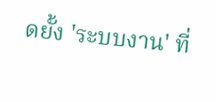ดยั้ง 'ระบบงาน' ที่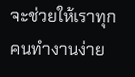จะช่วยให้เราทุกคนทำงานง่าย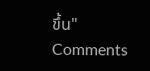ขึ้น"
Comments